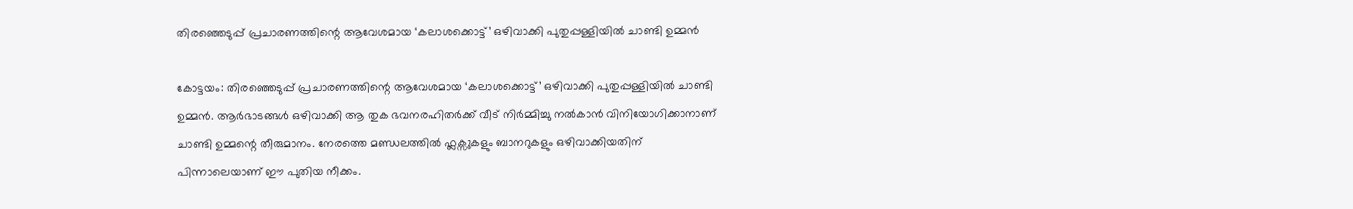തിരഞ്ഞെടുപ്പ് പ്രചാരണത്തിന്റെ ആവേശമായ ‘കലാശക്കൊട്ട്’ ഒഴിവാക്കി പുതുപ്പള്ളിയിൽ ചാണ്ടി ഉമ്മൻ

കോട്ടയം: തിരഞ്ഞെടുപ്പ് പ്രചാരണത്തിന്റെ ആവേശമായ ‘കലാശക്കൊട്ട്’ ഒഴിവാക്കി പുതുപ്പള്ളിയിൽ ചാണ്ടി ഉമ്മൻ. ആർഭാടങ്ങൾ ഒഴിവാക്കി ആ തുക ഭവനരഹിതർക്ക് വീട് നിർമ്മിച്ചു നൽകാൻ വിനിയോഗിക്കാനാണ് ചാണ്ടി ഉമ്മന്റെ തീരുമാനം. നേരത്തെ മണ്ഡലത്തിൽ ഫ്ലക്സുകളും ബാനറുകളും ഒഴിവാക്കിയതിന് പിന്നാലെയാണ് ഈ പുതിയ നീക്കം.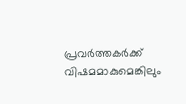പ്രവർത്തകർക്ക് വിഷമമാകുമെങ്കിലും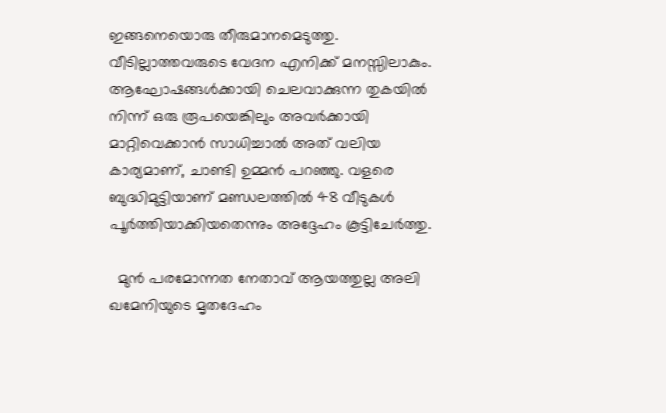ഇങ്ങനെയൊരു തീരുമാനമെടുത്തു. വീടില്ലാത്തവരുടെ വേദന എനിക്ക് മനസ്സിലാകും. ആഘോഷങ്ങൾക്കായി ചെലവാക്കുന്ന തുകയിൽ നിന്ന് ഒരു രൂപയെങ്കിലും അവർക്കായി മാറ്റിവെക്കാൻ സാധിച്ചാൽ അത് വലിയ കാര്യമാണ്, ചാണ്ടി ഉമ്മൻ പറഞ്ഞു. വളരെ ബുദ്ധിമുട്ടിയാണ് മണ്ഡലത്തിൽ 48 വീടുകൾ പൂർത്തിയാക്കിയതെന്നും അദ്ദേഹം കൂട്ടിചേർത്തു.

  മുൻ പരമോന്നത നേതാവ് ആയത്തുല്ല അലി ഖമേനിയുടെ മൃതദേഹം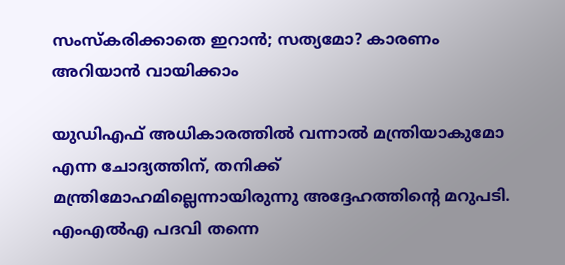സംസ്‌കരിക്കാതെ ഇറാന്‍; സത്യമോ? കാരണം അറിയാൻ വായിക്കാം

യുഡിഎഫ് അധികാരത്തിൽ വന്നാൽ മന്ത്രിയാകുമോ എന്ന ചോദ്യത്തിന്, തനിക്ക് മന്ത്രിമോഹമില്ലെന്നായിരുന്നു അദ്ദേഹത്തിന്റെ മറുപടി. എംഎൽഎ പദവി തന്നെ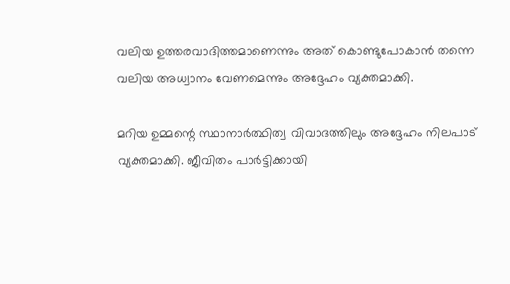വലിയ ഉത്തരവാദിത്തമാണെന്നും അത് കൊണ്ടുപോകാൻ തന്നെ വലിയ അധ്വാനം വേണമെന്നും അദ്ദേഹം വ്യക്തമാക്കി.

മറിയ ഉമ്മന്റെ സ്ഥാനാർത്ഥിത്വ വിവാദത്തിലും അദ്ദേഹം നിലപാട് വ്യക്തമാക്കി. ജീവിതം പാർട്ടിക്കായി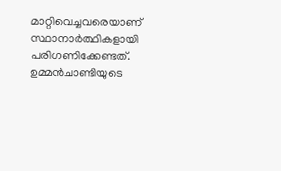മാറ്റിവെച്ചവരെയാണ് സ്ഥാനാർത്ഥികളായി പരിഗണിക്കേണ്ടത്. ഉമ്മൻചാണ്ടിയുടെ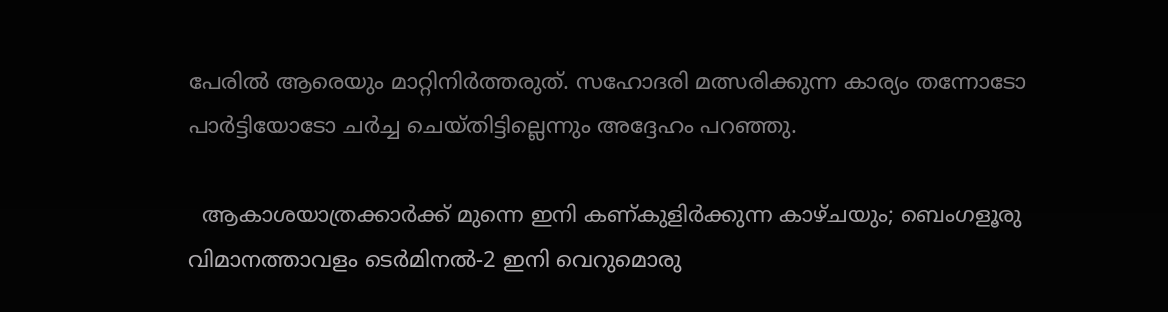പേരിൽ ആരെയും മാറ്റിനിർത്തരുത്. സഹോദരി മത്സരിക്കുന്ന കാര്യം തന്നോടോ പാർട്ടിയോടോ ചർച്ച ചെയ്തിട്ടില്ലെന്നും അദ്ദേഹം പറഞ്ഞു.

  ആകാശയാത്രക്കാർക്ക് മുന്നെ ഇനി കണ്കുളിർക്കുന്ന കാഴ്ചയും; ബെംഗളൂരു വിമാനത്താവളം ടെർമിനൽ-2 ഇനി വെറുമൊരു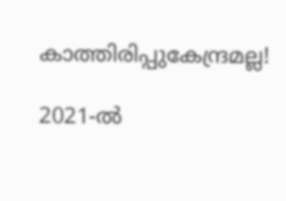കാത്തിരിപ്പുകേന്ദ്രമല്ല!

2021-ൽ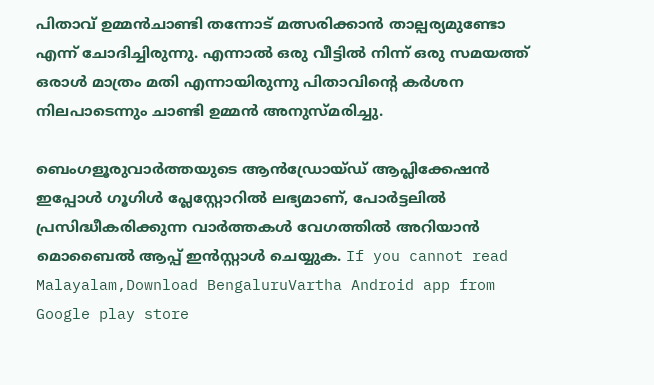പിതാവ് ഉമ്മൻചാണ്ടി തന്നോട് മത്സരിക്കാൻ താല്പര്യമുണ്ടോ എന്ന് ചോദിച്ചിരുന്നു. എന്നാൽ ഒരു വീട്ടിൽ നിന്ന് ഒരു സമയത്ത് ഒരാൾ മാത്രം മതി എന്നായിരുന്നു പിതാവിന്റെ കർശന നിലപാടെന്നും ചാണ്ടി ഉമ്മൻ അനുസ്മരിച്ചു.

ബെംഗളൂരുവാർത്തയുടെ ആൻഡ്രോയ്ഡ് ആപ്ലിക്കേഷൻ ഇപ്പോൾ ഗൂഗിൾ പ്ലേസ്റ്റോറിൽ ലഭ്യമാണ്, പോർട്ടലിൽ പ്രസിദ്ധീകരിക്കുന്ന വാർത്തകൾ വേഗത്തിൽ അറിയാൻ മൊബൈൽ ആപ്പ് ഇൻസ്റ്റാൾ ചെയ്യുക. If you cannot read Malayalam,Download BengaluruVartha Android app from Google play store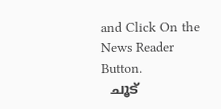and Click On the News Reader Button.
  ചൂട്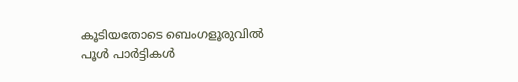കൂടിയതോടെ ബെംഗളൂരുവിൽ പൂൾ പാർട്ടികൾ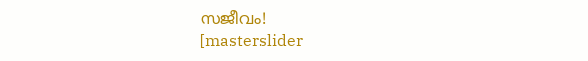സജീവം!
[masterslider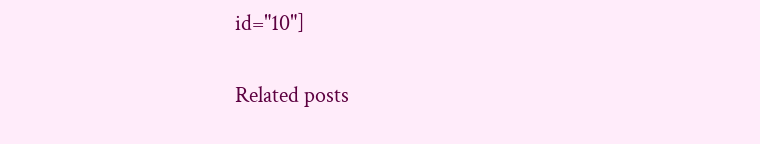id="10"]

Related posts